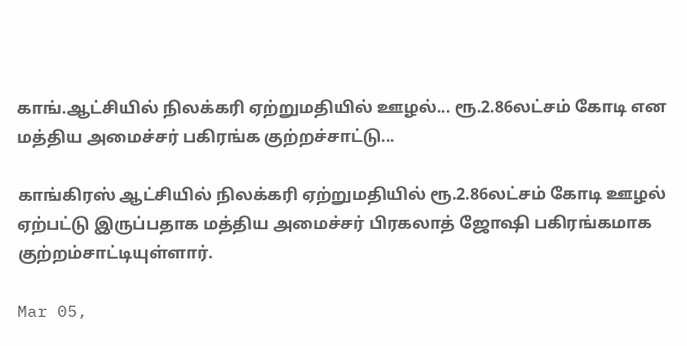காங்.ஆட்சியில் நிலக்கரி ஏற்றுமதியில் ஊழல்... ரூ.2.86லட்சம் கோடி என மத்திய அமைச்சர் பகிரங்க குற்றச்சாட்டு...

காங்கிரஸ் ஆட்சியில் நிலக்கரி ஏற்றுமதியில் ரூ.2.86லட்சம் கோடி ஊழல் ஏற்பட்டு இருப்பதாக மத்திய அமைச்சர் பிரகலாத் ஜோஷி பகிரங்கமாக குற்றம்சாட்டியுள்ளார்.

Mar 05,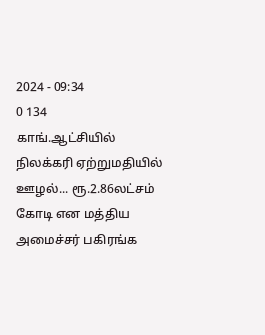2024 - 09:34
0 134
காங்.ஆட்சியில் நிலக்கரி ஏற்றுமதியில் ஊழல்... ரூ.2.86லட்சம் கோடி என மத்திய அமைச்சர் பகிரங்க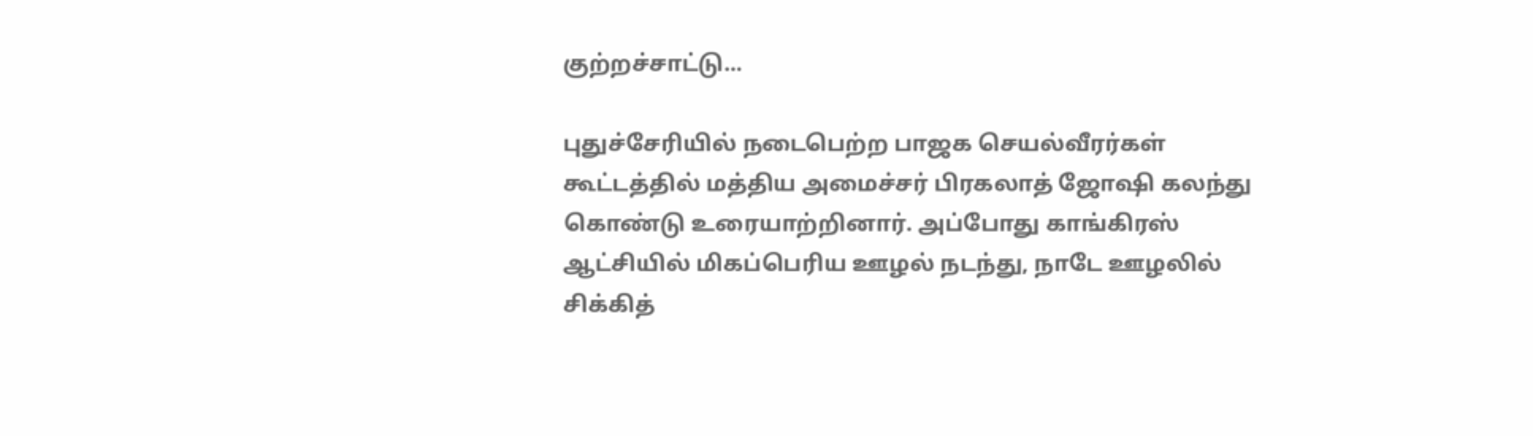குற்றச்சாட்டு...

புதுச்சேரியில் நடைபெற்ற பாஜக செயல்வீரர்கள் கூட்டத்தில் மத்திய அமைச்சர் பிரகலாத் ஜோஷி கலந்து கொண்டு உரையாற்றினார். அப்போது காங்கிரஸ் ஆட்சியில் மிகப்பெரிய ஊழல் நடந்து, நாடே ஊழலில் சிக்கித்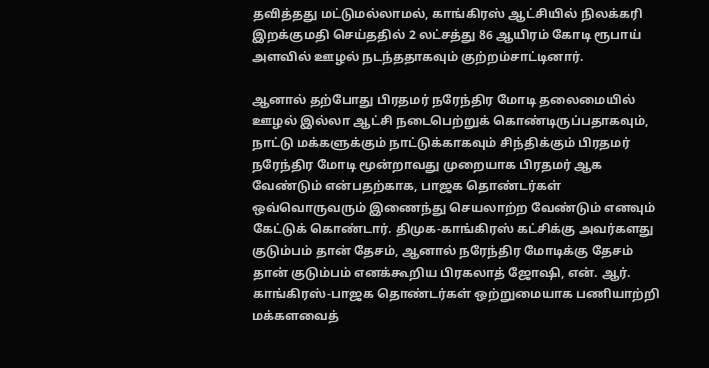தவித்தது மட்டுமல்லாமல், காங்கிரஸ் ஆட்சியில் நிலக்கரி இறக்குமதி செய்ததில் 2 லட்சத்து 86 ஆயிரம் கோடி ரூபாய் அளவில் ஊழல் நடந்ததாகவும் குற்றம்சாட்டினார்.

ஆனால் தற்போது பிரதமர் நரேந்திர மோடி தலைமையில் ஊழல் இல்லா ஆட்சி நடைபெற்றுக் கொண்டிருப்பதாகவும், நாட்டு மக்களுக்கும் நாட்டுக்காகவும் சிந்திக்கும் பிரதமர் நரேந்திர மோடி மூன்றாவது முறையாக பிரதமர் ஆக வேண்டும் என்பதற்காக, பாஜக தொண்டர்கள் ஒவ்வொருவரும் இணைந்து செயலாற்ற வேண்டும் எனவும் கேட்டுக் கொண்டார். திமுக-காங்கிரஸ் கட்சிக்கு அவர்களது குடும்பம் தான் தேசம், ஆனால் நரேந்திர மோடிக்கு தேசம் தான் குடும்பம் எனக்கூறிய பிரகலாத் ஜோஷி, என். ஆர். காங்கிரஸ்-பாஜக தொண்டர்கள் ஒற்றுமையாக பணியாற்றி மக்களவைத்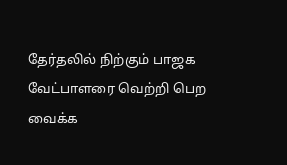தேர்தலில் நிற்கும் பாஜக வேட்பாளரை வெற்றி பெற வைக்க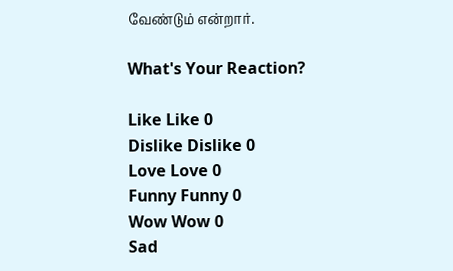வேண்டும் என்றார்.

What's Your Reaction?

Like Like 0
Dislike Dislike 0
Love Love 0
Funny Funny 0
Wow Wow 0
Sad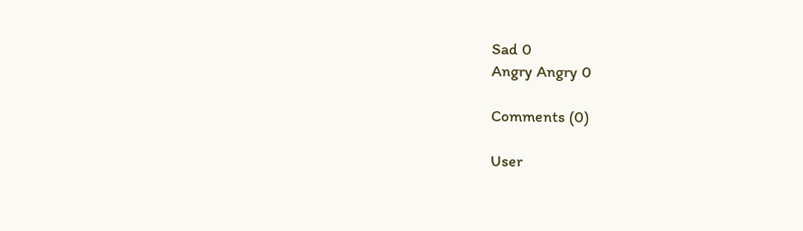Sad 0
Angry Angry 0

Comments (0)

User